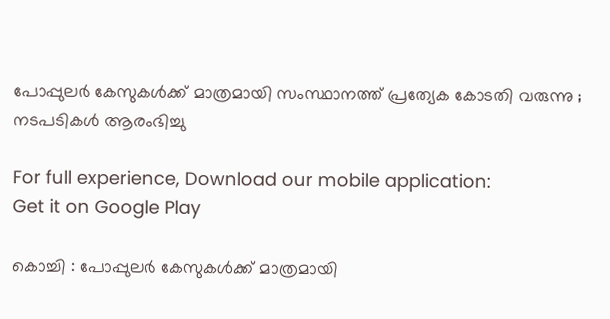പോപ്പുലര്‍ കേസുകള്‍ക്ക് മാത്രമായി സംസ്ഥാനത്ത് പ്രത്യേക കോടതി വരുന്നു ; നടപടികള്‍ ആരംഭിച്ചു

For full experience, Download our mobile application:
Get it on Google Play

കൊച്ചി : പോപ്പുലര്‍ കേസുകള്‍ക്ക് മാത്രമായി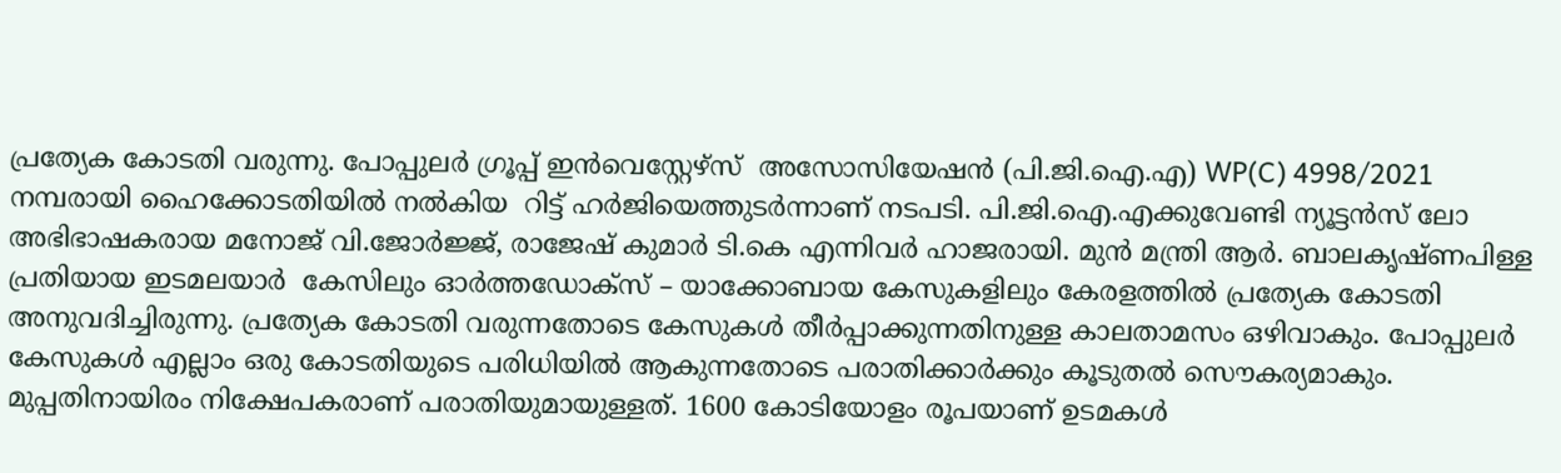പ്രത്യേക കോടതി വരുന്നു. പോപ്പുലര്‍ ഗ്രൂപ്പ് ഇന്‍വെസ്റ്റേഴ്സ്  അസോസിയേഷന്‍ (പി.ജി.ഐ.എ) WP(C) 4998/2021 നമ്പരായി ഹൈക്കോടതിയില്‍ നല്‍കിയ  റിട്ട് ഹര്‍ജിയെത്തുടര്‍ന്നാണ് നടപടി. പി.ജി.ഐ.എക്കുവേണ്ടി ന്യൂട്ടന്‍സ് ലോ അഭിഭാഷകരായ മനോജ്‌ വി.ജോര്‍ജ്ജ്, രാജേഷ് കുമാര്‍ ടി.കെ എന്നിവര്‍ ഹാജരായി. മുന്‍ മന്ത്രി ആര്‍. ബാലകൃഷ്ണപിള്ള പ്രതിയായ ഇടമലയാര്‍  കേസിലും ഓര്‍ത്തഡോക്സ് – യാക്കോബായ കേസുകളിലും കേരളത്തില്‍ പ്രത്യേക കോടതി അനുവദിച്ചിരുന്നു. പ്രത്യേക കോടതി വരുന്നതോടെ കേസുകള്‍ തീര്‍പ്പാക്കുന്നതിനുള്ള കാലതാമസം ഒഴിവാകും. പോപ്പുലര്‍ കേസുകള്‍ എല്ലാം ഒരു കോടതിയുടെ പരിധിയില്‍ ആകുന്നതോടെ പരാതിക്കാര്‍ക്കും കൂടുതല്‍ സൌകര്യമാകും. മുപ്പതിനായിരം നിക്ഷേപകരാണ് പരാതിയുമായുള്ളത്. 1600 കോടിയോളം രൂപയാണ് ഉടമകള്‍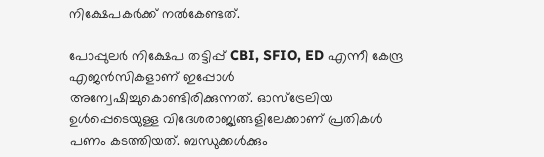നിക്ഷേപകര്‍ക്ക് നല്‍കേണ്ടത്.

പോപ്പുലര്‍ നിക്ഷേപ തട്ടിപ്പ് CBI, SFIO, ED എന്നീ കേന്ദ്ര എജന്‍സികളാണ് ഇപ്പോള്‍ അന്വേഷിച്ചുകൊണ്ടിരിക്കുന്നത്. ഓസ്ട്രേലിയ ഉള്‍പ്പെടെയുള്ള വിദേശരാജ്യങ്ങളിലേക്കാണ് പ്രതികള്‍ പണം കടത്തിയത്. ബന്ധുക്കള്‍ക്കും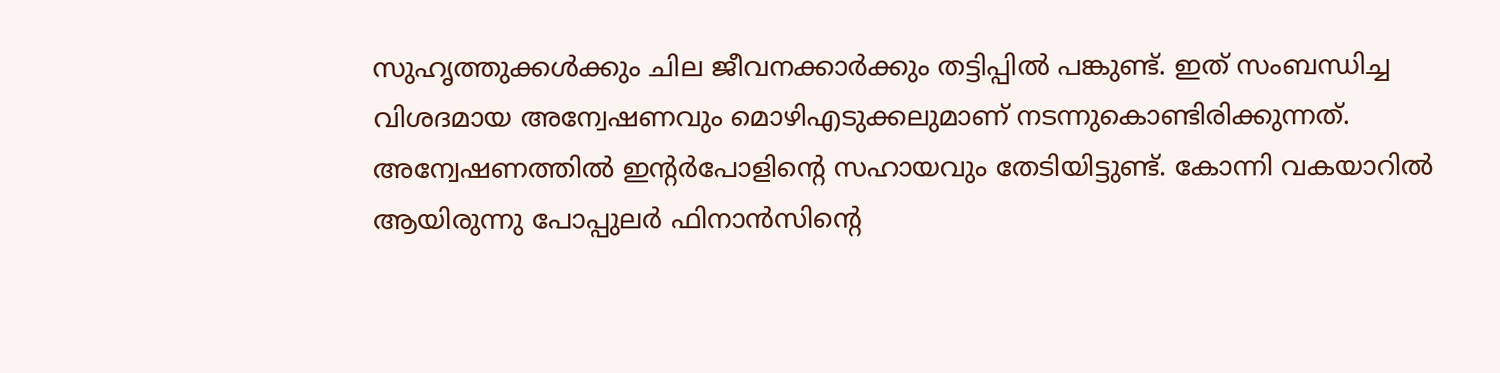സുഹൃത്തുക്കള്‍ക്കും ചില ജീവനക്കാര്‍ക്കും തട്ടിപ്പില്‍ പങ്കുണ്ട്. ഇത് സംബന്ധിച്ച വിശദമായ അന്വേഷണവും മൊഴിഎടുക്കലുമാണ് നടന്നുകൊണ്ടിരിക്കുന്നത്. അന്വേഷണത്തില്‍ ഇന്റര്‍പോളിന്റെ സഹായവും തേടിയിട്ടുണ്ട്. കോന്നി വകയാറില്‍ ആയിരുന്നു പോപ്പുലര്‍ ഫിനാന്‍സിന്റെ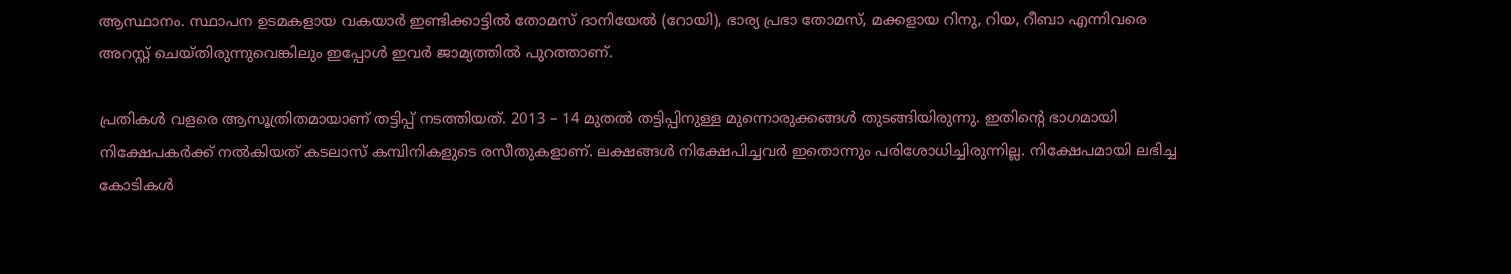ആസ്ഥാനം. സ്ഥാപന ഉടമകളായ വകയാര്‍ ഇണ്ടിക്കാട്ടില്‍ തോമസ്‌ ദാനിയേല്‍ (റോയി), ഭാര്യ പ്രഭാ തോമസ്‌, മക്കളായ റിനു, റിയ, റീബാ എന്നിവരെ അറസ്റ്റ് ചെയ്തിരുന്നുവെങ്കിലും ഇപ്പോള്‍ ഇവര്‍ ജാമ്യത്തില്‍ പുറത്താണ്.

പ്രതികള്‍ വളരെ ആസൂത്രിതമായാണ് തട്ടിപ്പ് നടത്തിയത്. 2013 – 14 മുതല്‍ തട്ടിപ്പിനുള്ള മുന്നൊരുക്കങ്ങള്‍ തുടങ്ങിയിരുന്നു. ഇതിന്റെ ഭാഗമായി നിക്ഷേപകര്‍ക്ക് നല്‍കിയത് കടലാസ് കമ്പിനികളുടെ രസീതുകളാണ്. ലക്ഷങ്ങള്‍ നിക്ഷേപിച്ചവര്‍ ഇതൊന്നും പരിശോധിച്ചിരുന്നില്ല. നിക്ഷേപമായി ലഭിച്ച കോടികള്‍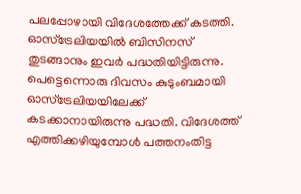പലപ്പോഴായി വിദേശത്തേക്ക് കടത്തി. ഓസ്ട്രേലിയയില്‍ ബിസിനസ് തുടങ്ങാനും ഇവര്‍ പദ്ധതിയിട്ടിരുന്നു. പെട്ടെന്നൊരു ദിവസം കുടുംബമായി ഓസ്ട്രേലിയയിലേക്ക് കടക്കാനായിരുന്നു പദ്ധതി. വിദേശത്ത് എത്തിക്കഴിയുമ്പോള്‍ പത്തനംതിട്ട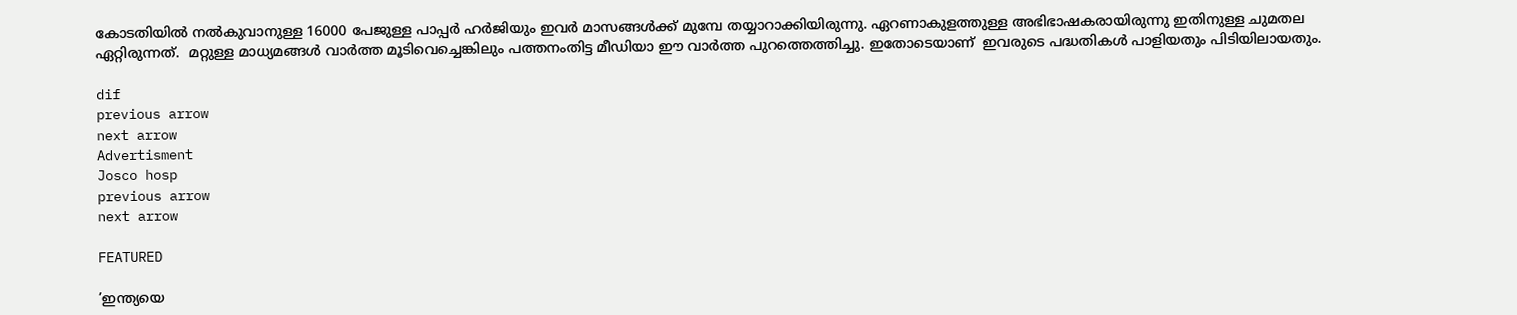കോടതിയില്‍ നല്‍കുവാനുള്ള 16000 പേജുള്ള പാപ്പര്‍ ഹര്‍ജിയും ഇവര്‍ മാസങ്ങള്‍ക്ക് മുമ്പേ തയ്യാറാക്കിയിരുന്നു. ഏറണാകുളത്തുള്ള അഭിഭാഷകരായിരുന്നു ഇതിനുള്ള ചുമതല ഏറ്റിരുന്നത്.  മറ്റുള്ള മാധ്യമങ്ങള്‍ വാര്‍ത്ത മൂടിവെച്ചെങ്കിലും പത്തനംതിട്ട മീഡിയാ ഈ വാര്‍ത്ത പുറത്തെത്തിച്ചു. ഇതോടെയാണ്  ഇവരുടെ പദ്ധതികള്‍ പാളിയതും പിടിയിലായതും.

dif
previous arrow
next arrow
Advertisment
Josco hosp
previous arrow
next arrow

FEATURED

’ഇന്ത്യയെ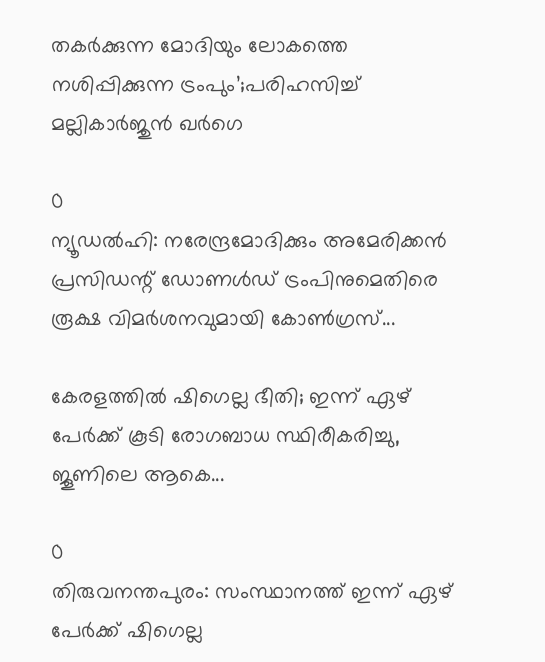തകർക്കുന്ന മോദിയും ലോകത്തെ നശിപ്പിക്കുന്ന ട്രംപും’;പരിഹസിച്ച് മല്ലികാർജുൻ ഖർഗെ

0
ന്യൂഡല്‍ഹി: നരേന്ദ്രമോദിക്കും അമേരിക്കന്‍ പ്രസിഡന്റ് ഡോണള്‍ഡ് ട്രംപിനുമെതിരെ രൂക്ഷ വിമര്‍ശനവുമായി കോണ്‍ഗ്രസ്...

കേരളത്തിൽ ഷിഗെല്ല ഭീതി; ഇന്ന് ഏഴ് പേർക്ക് കൂടി രോഗബാധ സ്ഥിരീകരിച്ചു, ജൂണിലെ ആകെ...

0
തിരുവനന്തപുരം: സംസ്ഥാനത്ത് ഇന്ന് ഏഴ് പേര്‍ക്ക് ഷിഗെല്ല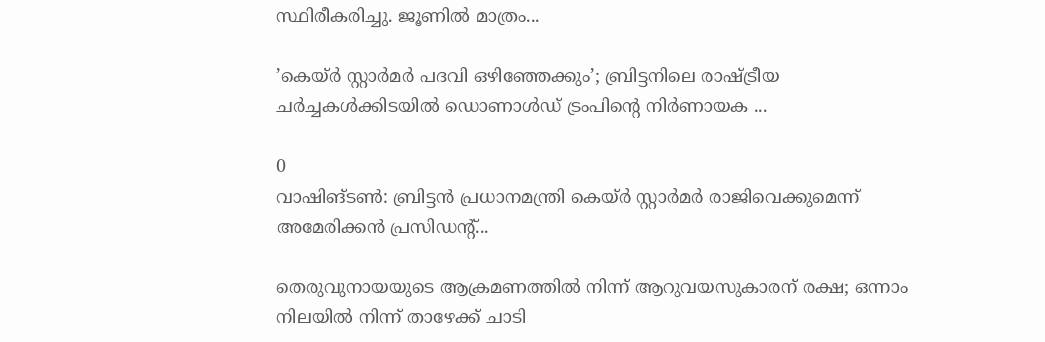സ്ഥിരീകരിച്ചു. ജൂണില്‍ മാത്രം...

’കെയ്ര്‍ സ്റ്റാര്‍മര്‍ പദവി ഒഴിഞ്ഞേക്കും’; ബ്രിട്ടനിലെ രാഷ്ട്രീയ ചർച്ചകൾക്കിടയിൽ ഡൊണാൾഡ് ട്രംപിന്റെ നിർണായക ...

0
വാഷിങ്ടണ്‍: ബ്രിട്ടൻ പ്രധാനമന്ത്രി കെയ്ര്‍ സ്റ്റാര്‍മര്‍ രാജിവെക്കുമെന്ന് അമേരിക്കന്‍ പ്രസിഡന്റ്...

തെരുവുനായയുടെ ആക്രമണത്തിൽ നിന്ന് ആറുവയസുകാരന് രക്ഷ; ഒന്നാം നിലയിൽ നിന്ന് താഴേക്ക് ചാടി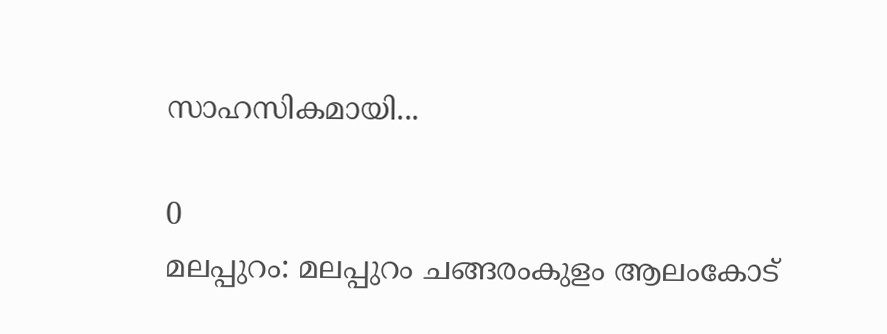സാഹസികമായി...

0
മലപ്പുറം: മലപ്പുറം ചങ്ങരംകുളം ആലംകോട്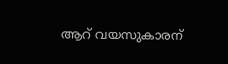ആറ് വയസുകാരന്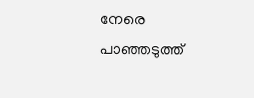നേരെ പാഞ്ഞടുത്ത്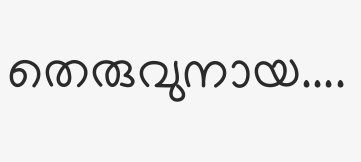തെരുവുനായ....